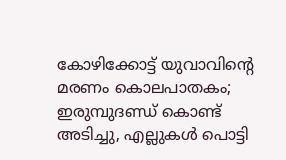കോഴിക്കോട്ട് യുവാവിന്റെ മരണം കൊലപാതകം; ഇരുമ്പുദണ്ഡ് കൊണ്ട് അടിച്ചു, എല്ലുകൾ പൊട്ടി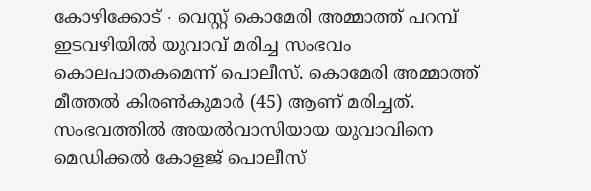കോഴിക്കോട് ∙ വെസ്റ്റ് കൊമേരി അമ്മാത്ത് പറമ്പ് ഇടവഴിയിൽ യുവാവ് മരിച്ച സംഭവം കൊലപാതകമെന്ന് പൊലീസ്. കൊമേരി അമ്മാത്ത് മീത്തൽ കിരൺകുമാർ (45) ആണ് മരിച്ചത്. സംഭവത്തിൽ അയൽവാസിയായ യുവാവിനെ മെഡിക്കൽ കോളജ് പൊലീസ്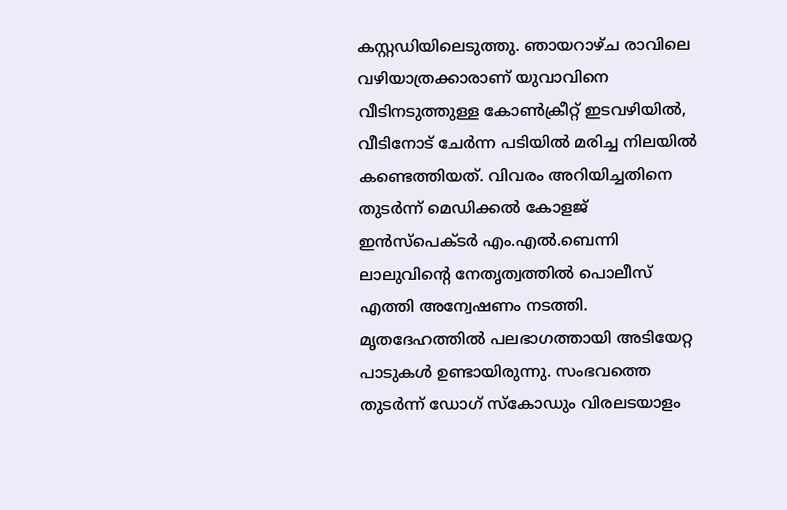കസ്റ്റഡിയിലെടുത്തു. ഞായറാഴ്ച രാവിലെ വഴിയാത്രക്കാരാണ് യുവാവിനെ വീടിനടുത്തുള്ള കോൺക്രീറ്റ് ഇടവഴിയിൽ, വീടിനോട് ചേർന്ന പടിയിൽ മരിച്ച നിലയിൽ കണ്ടെത്തിയത്. വിവരം അറിയിച്ചതിനെ തുടർന്ന് മെഡിക്കൽ കോളജ് ഇൻസ്പെക്ടർ എം.എൽ.ബെന്നി ലാലുവിന്റെ നേതൃത്വത്തിൽ പൊലീസ് എത്തി അന്വേഷണം നടത്തി. മൃതദേഹത്തിൽ പലഭാഗത്തായി അടിയേറ്റ പാടുകൾ ഉണ്ടായിരുന്നു. സംഭവത്തെ തുടർന്ന് ഡോഗ് സ്കോഡും വിരലടയാളം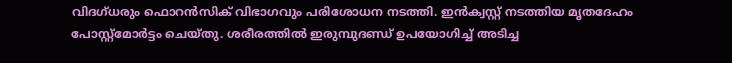വിദഗ്ധരും ഫൊറൻസിക് വിഭാഗവും പരിശോധന നടത്തി. ഇൻക്വസ്റ്റ് നടത്തിയ മൃതദേഹം പോസ്റ്റ്മോർട്ടം ചെയ്തു. ശരീരത്തിൽ ഇരുമ്പുദണ്ഡ് ഉപയോഗിച്ച് അടിച്ച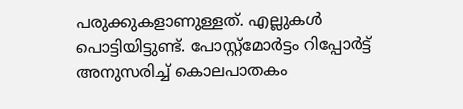പരുക്കുകളാണുള്ളത്. എല്ലുകൾ പൊട്ടിയിട്ടുണ്ട്. പോസ്റ്റ്മോർട്ടം റിപ്പോർട്ട് അനുസരിച്ച് കൊലപാതകം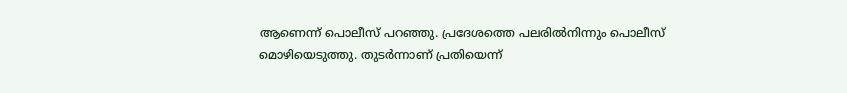ആണെന്ന് പൊലീസ് പറഞ്ഞു. പ്രദേശത്തെ പലരിൽനിന്നും പൊലീസ് മൊഴിയെടുത്തു. തുടർന്നാണ് പ്രതിയെന്ന്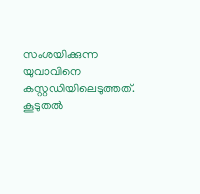സംശയിക്കുന്ന യുവാവിനെ കസ്റ്റഡിയിലെടുത്തത്. കൂടുതൽ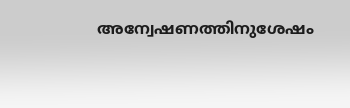അന്വേഷണത്തിനുശേഷം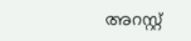അറസ്റ്റ്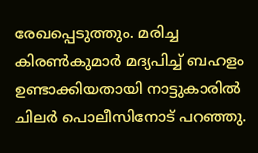രേഖപ്പെടുത്തും. മരിച്ച കിരൺകുമാർ മദ്യപിച്ച് ബഹളം ഉണ്ടാക്കിയതായി നാട്ടുകാരിൽ ചിലർ പൊലീസിനോട് പറഞ്ഞു.